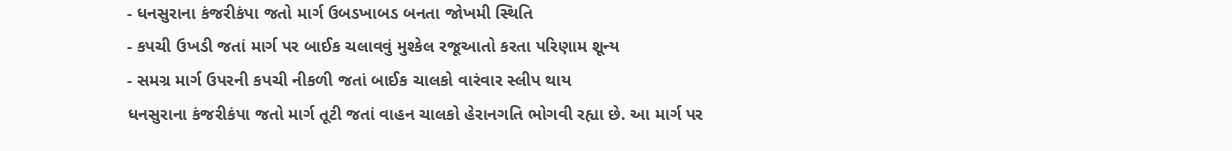- ધનસુરાના કંજરીકંપા જતો માર્ગ ઉબડખાબડ બનતા જોખમી સ્થિતિ
- કપચી ઉખડી જતાં માર્ગ પર બાઈક ચલાવવું મુશ્કેલ રજૂઆતો કરતા પરિણામ શૂન્ય
- સમગ્ર માર્ગ ઉપરની કપચી નીકળી જતાં બાઈક ચાલકો વારંવાર સ્લીપ થાય
ધનસુરાના કંજરીકંપા જતો માર્ગ તૂટી જતાં વાહન ચાલકો હેરાનગતિ ભોગવી રહ્યા છે. આ માર્ગ પર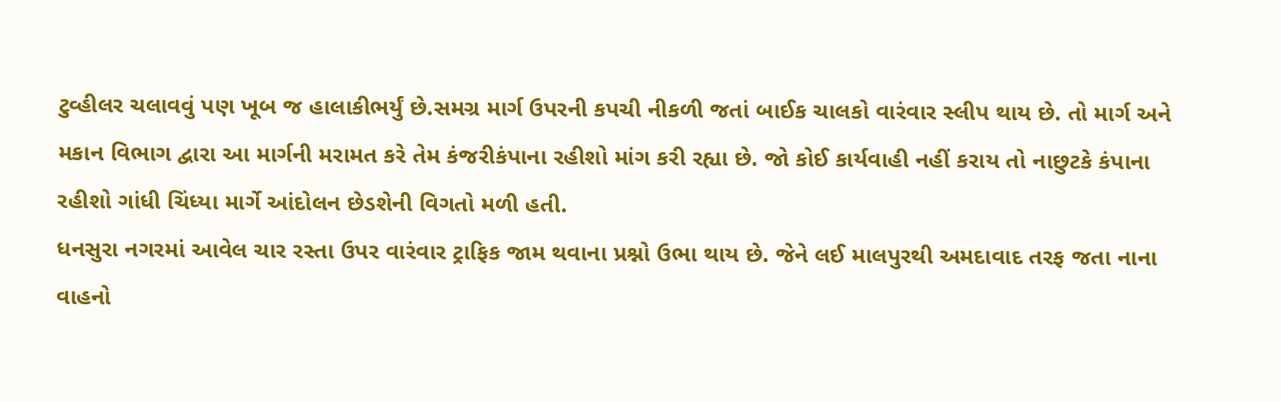ટુવ્હીલર ચલાવવું પણ ખૂબ જ હાલાકીભર્યું છે.સમગ્ર માર્ગ ઉપરની કપચી નીકળી જતાં બાઈક ચાલકો વારંવાર સ્લીપ થાય છે. તો માર્ગ અને મકાન વિભાગ દ્વારા આ માર્ગની મરામત કરે તેમ કંજરીકંપાના રહીશો માંગ કરી રહ્યા છે. જો કોઈ કાર્યવાહી નહીં કરાય તો નાછુટકે કંપાના રહીશો ગાંધી ચિંધ્યા માર્ગે આંદોલન છેડશેની વિગતો મળી હતી.
ધનસુરા નગરમાં આવેલ ચાર રસ્તા ઉપર વારંવાર ટ્રાફિક જામ થવાના પ્રશ્નો ઉભા થાય છે. જેને લઈ માલપુરથી અમદાવાદ તરફ જતા નાના વાહનો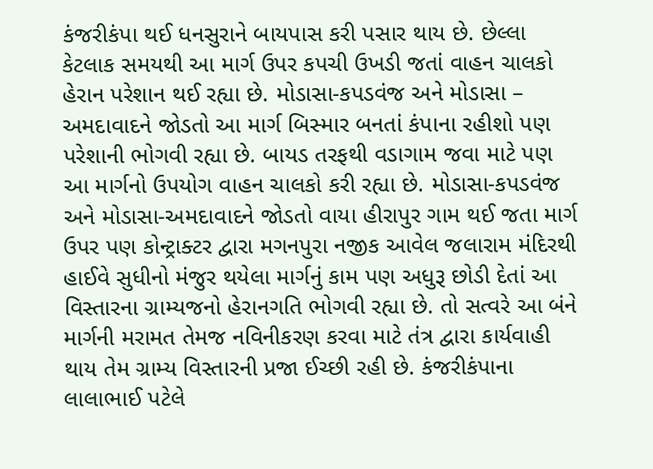કંજરીકંપા થઈ ધનસુરાને બાયપાસ કરી પસાર થાય છે. છેલ્લા કેટલાક સમયથી આ માર્ગ ઉપર કપચી ઉખડી જતાં વાહન ચાલકો હેરાન પરેશાન થઈ રહ્યા છે. મોડાસા-કપડવંજ અને મોડાસા – અમદાવાદને જોડતો આ માર્ગ બિસ્માર બનતાં કંપાના રહીશો પણ પરેશાની ભોગવી રહ્યા છે. બાયડ તરફથી વડાગામ જવા માટે પણ આ માર્ગનો ઉપયોગ વાહન ચાલકો કરી રહ્યા છે. મોડાસા-કપડવંજ અને મોડાસા-અમદાવાદને જોડતો વાયા હીરાપુર ગામ થઈ જતા માર્ગ ઉપર પણ કોન્ટ્રાક્ટર દ્વારા મગનપુરા નજીક આવેલ જલારામ મંદિરથી હાઈવે સુધીનો મંજુર થયેલા માર્ગનું કામ પણ અધુરૂ છોડી દેતાં આ વિસ્તારના ગ્રામ્યજનો હેરાનગતિ ભોગવી રહ્યા છે. તો સત્વરે આ બંને માર્ગની મરામત તેમજ નવિનીકરણ કરવા માટે તંત્ર દ્વારા કાર્યવાહી થાય તેમ ગ્રામ્ય વિસ્તારની પ્રજા ઈચ્છી રહી છે. કંજરીકંપાના લાલાભાઈ પટેલે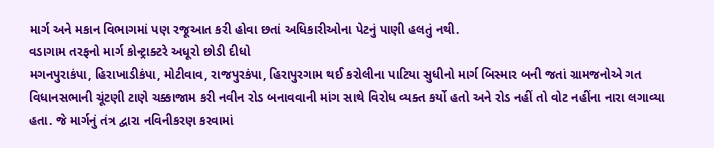માર્ગ અને મકાન વિભાગમાં પણ રજૂઆત કરી હોવા છતાં અધિકારીઓના પેટનું પાણી હલતું નથી.
વડાગામ તરફનો માર્ગ કોન્ટ્રાક્ટરે અધૂરો છોડી દીધો
મગનપુરાકંપા, હિરાખાડીકંપા, મોટીવાવ, રાજપુરકંપા, હિરાપુરગામ થઈ કરોલીના પાટિયા સુધીનો માર્ગ બિસ્માર બની જતાં ગ્રામજનોએ ગત વિધાનસભાની ચૂંટણી ટાણે ચક્કાજામ કરી નવીન રોડ બનાવવાની માંગ સાથે વિરોધ વ્યક્ત કર્યો હતો અને રોડ નહીં તો વોટ નહીંના નારા લગાવ્યા હતા. જે માર્ગનું તંત્ર દ્વારા નવિનીકરણ કરવામાં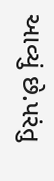આવ્યું છે.પરંતુ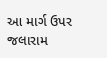આ માર્ગ ઉપર જલારામ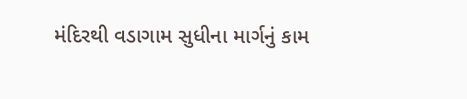મંદિરથી વડાગામ સુધીના માર્ગનું કામ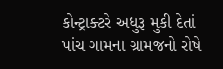કોન્ટ્રાક્ટરે અધુરૂ મુકી દેતાં પાંચ ગામના ગ્રામજનો રોષે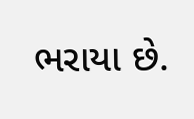ભરાયા છે.